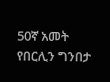50ኛ አመት የበርሊን ግንበታ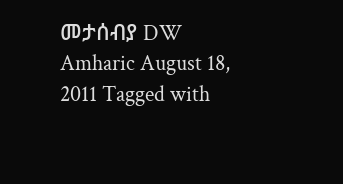መታሰብያ DW Amharic August 18, 2011 Tagged with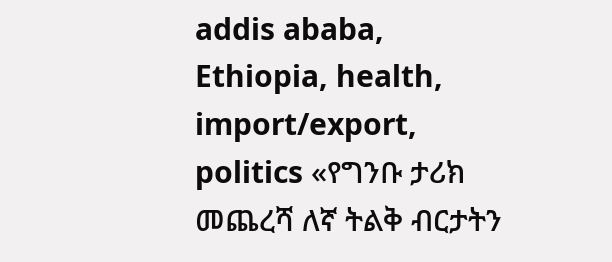addis ababa, Ethiopia, health, import/export, politics «የግንቡ ታሪክ መጨረሻ ለኛ ትልቅ ብርታትን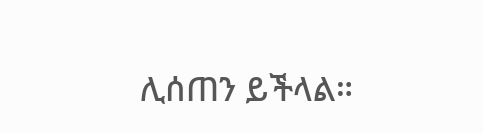ሊሰጠን ይችላል።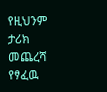የዚህንም ታሪክ መጨረሻ የፃፈዉ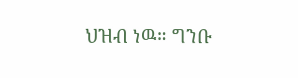ህዝብ ነዉ። ግንቡ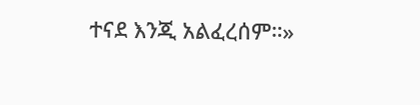ተናደ እንጂ አልፈረሰም።»